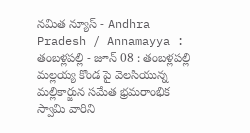నమిత న్యూస్ - Andhra Pradesh / Annamayya : తంబళ్లపల్లి - జూన్ 08 : తంబళ్లపల్లి మల్లయ్య కొండ పై వెలసియున్న మల్లికార్జున సమేత భ్రమరాంభిక స్వామి వారిని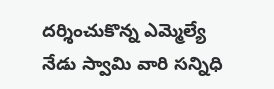దర్శించుకొన్న ఎమ్మెల్యే నేడు స్వామి వారి సన్నిధి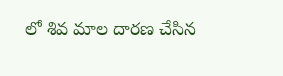లో శివ మాల దారణ చేసిన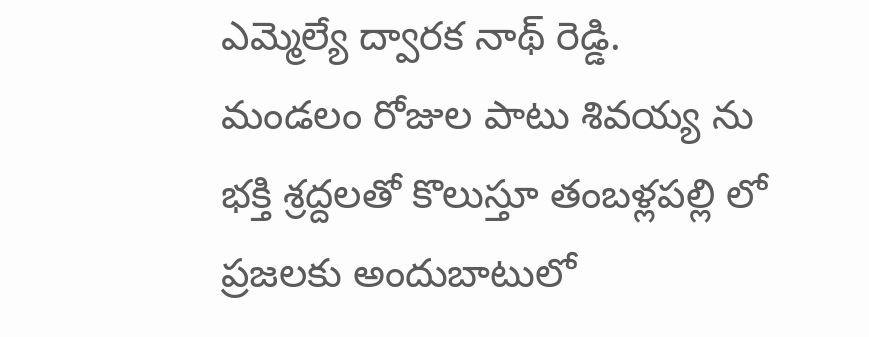ఎమ్మెల్యే ద్వారక నాథ్ రెడ్డి. మండలం రోజుల పాటు శివయ్య ను భక్తి శ్రద్దలతో కొలుస్తూ తంబళ్లపల్లి లో ప్రజలకు అందుబాటులో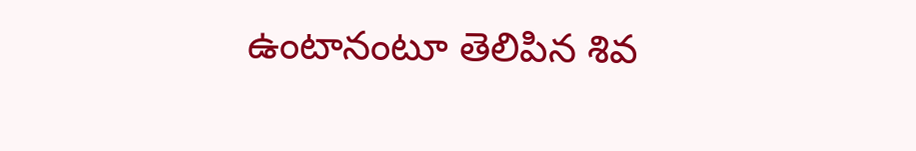ఉంటానంటూ తెలిపిన శివ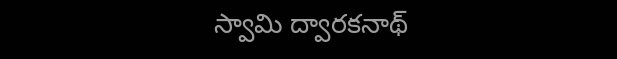స్వామి ద్వారకనాథ్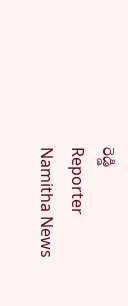రెడ్డి
Reporter
Namitha News